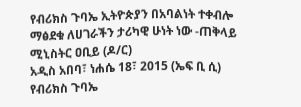የብሪክስ ጉባኤ ኢትዮጵያን በአባልነት ተቀብሎ ማፅደቁ ለሀገራችን ታሪካዊ ሁነት ነው -ጠቅላይ ሚኒስትር ዐቢይ (ዶ/ር)
አዲስ አበባ፣ ነሐሴ 18፣ 2015 (ኤፍ ቢ ሲ) የብሪክስ ጉባኤ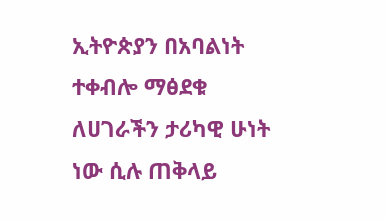ኢትዮጵያን በአባልነት ተቀብሎ ማፅደቁ ለሀገራችን ታሪካዊ ሁነት ነው ሲሉ ጠቅላይ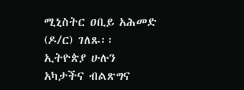ሚኒስትር ዐቢይ አሕመድ (ዶ/ር) ገለጹ፡፡
ኢትዮጵያ ሁሉን አካታችና ብልጽግና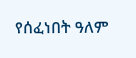የሰፈነበት ዓለም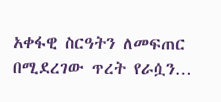አቀፋዊ ስርዓትን ለመፍጠር በሚደረገው ጥረት የራሷን…